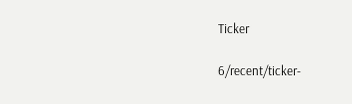Ticker

6/recent/ticker-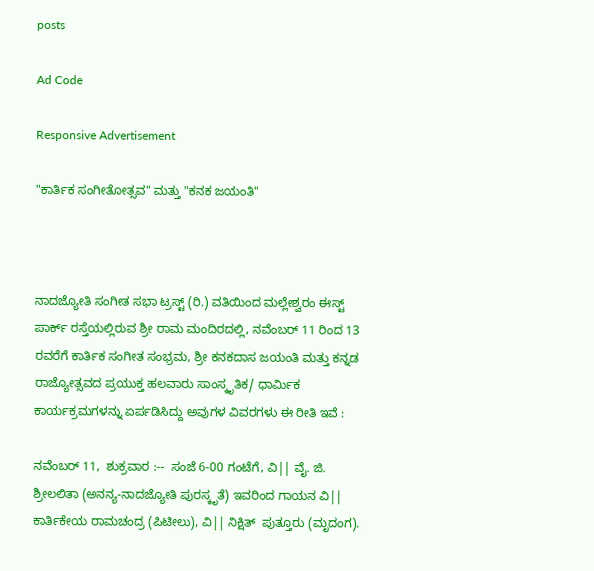posts

Ad Code

Responsive Advertisement

"ಕಾರ್ತಿಕ ಸಂಗೀತೋತ್ಸವ" ಮತ್ತು "ಕನಕ ಜಯಂತಿ"



ನಾದಜ್ಯೋತಿ ಸಂಗೀತ ಸಭಾ ಟ್ರಸ್ಟ್ (ರಿ.) ವತಿಯಿಂದ ಮಲ್ಲೇಶ್ವರಂ ಈಸ್ಟ್ ಪಾರ್ಕ್ ರಸ್ತೆಯಲ್ಲಿರುವ ಶ್ರೀ ರಾಮ ಮಂದಿರದಲ್ಲಿ, ನವೆಂಬರ್ 11 ರಿಂದ 13 ರವರೆಗೆ ಕಾರ್ತಿಕ ಸಂಗೀತ ಸಂಭ್ರಮ, ಶ್ರೀ ಕನಕದಾಸ ಜಯಂತಿ ಮತ್ತು ಕನ್ನಡ ರಾಜ್ಯೋತ್ಸವದ ಪ್ರಯುಕ್ತ ಹಲವಾರು ಸಾಂಸ್ಕೃತಿಕ/ ಧಾರ್ಮಿಕ ಕಾರ್ಯಕ್ರಮಗಳನ್ನು ಏರ್ಪಡಿಸಿದ್ದು ಅವುಗಳ ವಿವರಗಳು ಈ ರೀತಿ ಇವೆ :

ನವೆಂಬರ್ 11,  ಶುಕ್ರವಾರ :--  ಸಂಜೆ 6-00 ಗಂಟೆಗೆ, ವಿ|| ವೈ. ಜಿ. ಶ್ರೀಲಲಿತಾ (ಅನನ್ಯ-ನಾದಜ್ಯೋತಿ ಪುರಸ್ಕೃತೆ) ಇವರಿಂದ ಗಾಯನ ವಿ|| ಕಾರ್ತಿಕೇಯ ರಾಮಚಂದ್ರ (ಪಿಟೀಲು), ವಿ|| ನಿಕ್ಷಿತ್  ಪುತ್ತೂರು (ಮೃದಂಗ).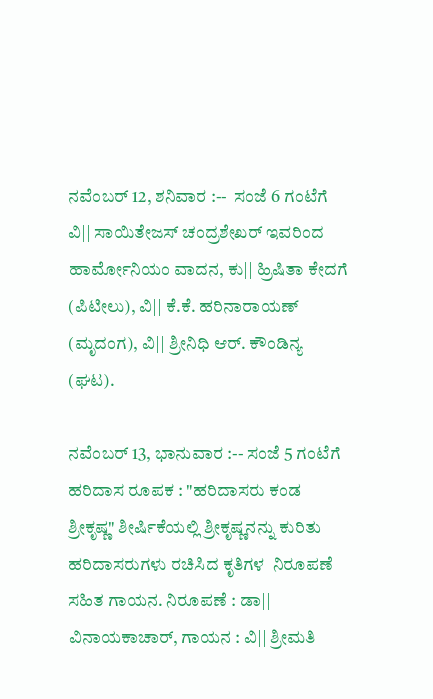ನವೆಂಬರ್ 12, ಶನಿವಾರ :--  ಸಂಜೆ 6 ಗಂಟೆಗೆ ವಿ|| ಸಾಯಿತೇಜಸ್ ಚಂದ್ರಶೇಖರ್ ಇವರಿಂದ ಹಾರ್ಮೋನಿಯಂ ವಾದನ, ಕು|| ಹ್ರಿಷಿತಾ ಕೇದಗೆ (ಪಿಟೀಲು), ವಿ|| ಕೆ.ಕೆ. ಹರಿನಾರಾಯಣ್ (ಮೃದಂಗ), ವಿ|| ಶ್ರೀನಿಧಿ ಆರ್. ಕೌಂಡಿನ್ಯ (ಘಟ).

ನವೆಂಬರ್ 13, ಭಾನುವಾರ :-- ಸಂಜೆ 5 ಗಂಟೆಗೆ ಹರಿದಾಸ ರೂಪಕ : "ಹರಿದಾಸರು ಕಂಡ ಶ್ರೀಕೃಷ್ಣ" ಶೀರ್ಷಿಕೆಯಲ್ಲಿ ಶ್ರೀಕೃಷ್ಣನನ್ನು ಕುರಿತು ಹರಿದಾಸರುಗಳು ರಚಿಸಿದ ಕೃತಿಗಳ  ನಿರೂಪಣೆ ಸಹಿತ ಗಾಯನ. ನಿರೂಪಣೆ : ಡಾ|| ವಿನಾಯಕಾಚಾರ್, ಗಾಯನ : ವಿ|| ಶ್ರೀಮತಿ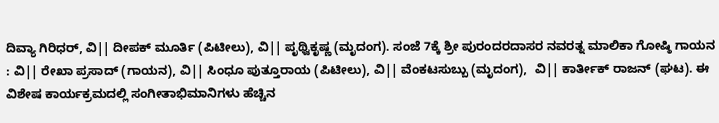ದಿವ್ಯಾ ಗಿರಿಧರ್, ವಿ|| ದೀಪಕ್ ಮೂರ್ತಿ (ಪಿಟೀಲು), ವಿ|| ಪೃಥ್ವಿಕೃಷ್ಣ (ಮೃದಂಗ). ಸಂಜೆ 7ಕ್ಕೆ ಶ್ರೀ ಪುರಂದರದಾಸರ ನವರತ್ನ ಮಾಲಿಕಾ ಗೋಷ್ಠಿ ಗಾಯನ : ವಿ|| ರೇಖಾ ಪ್ರಸಾದ್ (ಗಾಯನ), ವಿ|| ಸಿಂಧೂ ಪುತ್ತೂರಾಯ (ಪಿಟೀಲು), ವಿ|| ವೆಂಕಟಸುಬ್ಬು (ಮೃದಂಗ),  ವಿ|| ಕಾರ್ತೀಕ್ ರಾಜನ್ (ಘಟ). ಈ ವಿಶೇಷ ಕಾರ್ಯಕ್ರಮದಲ್ಲಿ ಸಂಗೀತಾಭಿಮಾನಿಗಳು ಹೆಚ್ಚಿನ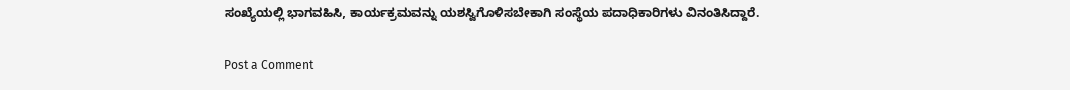ಸಂಖ್ಯೆಯಲ್ಲಿ ಭಾಗವಹಿಸಿ, ಕಾರ್ಯಕ್ರಮವನ್ನು ಯಶಸ್ವಿಗೊಳಿಸಬೇಕಾಗಿ ಸಂಸ್ಥೆಯ ಪದಾಧಿಕಾರಿಗಳು ವಿನಂತಿಸಿದ್ದಾರೆ.

Post a Comment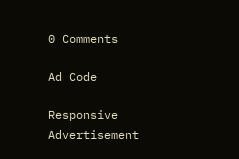0 Comments

Ad Code

Responsive Advertisement